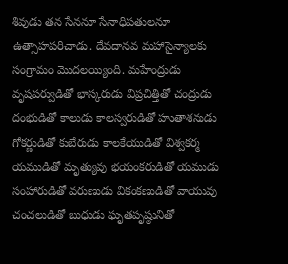శివుడు తన సేననూ సేనాధిపతులనూ ఉత్సాహపరిచాడు. దేవదానవ మహాసైన్యాలకు సంగ్రామం మొదలయ్యింది. మహేంద్రుడు వృషపర్వుడితో భాస్కరుడు విప్రచిత్తితో చంద్రుడు దంభుడితో కాలుడు కాలస్వరుడితో హుతాశనుడు గోకర్ణుడితో కుబేరుడు కాలకేయుడితో విశ్వకర్మ యముడితో మృత్యువు భయంకరుడితో యముడు సంహారుడితో వరుణుడు వికంకణుడితో వాయువు చంచలుడితో బుధుడు ఘృతపృష్ఠునితో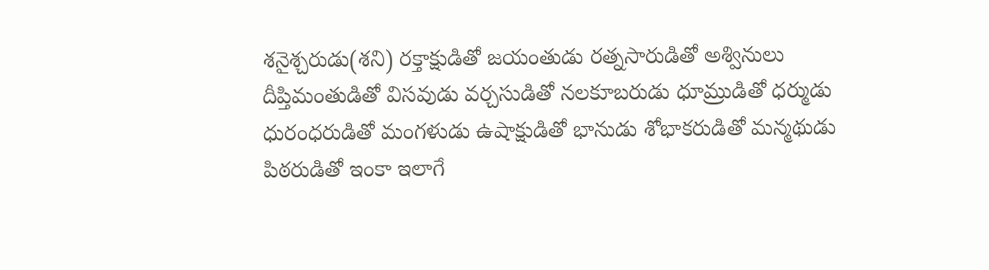శనైశ్చరుడు(శని) రక్తాక్షుడితో జయంతుడు రత్నసారుడితో అశ్వినులు దీప్తిమంతుడితో విసవుడు వర్చసుడితో నలకూబరుడు ధూమ్రుడితో ధర్ముడు ధురంధరుడితో మంగళుడు ఉషాక్షుడితో భానుడు శోభాకరుడితో మన్మథుడు పిఠరుడితో ఇంకా ఇలాగే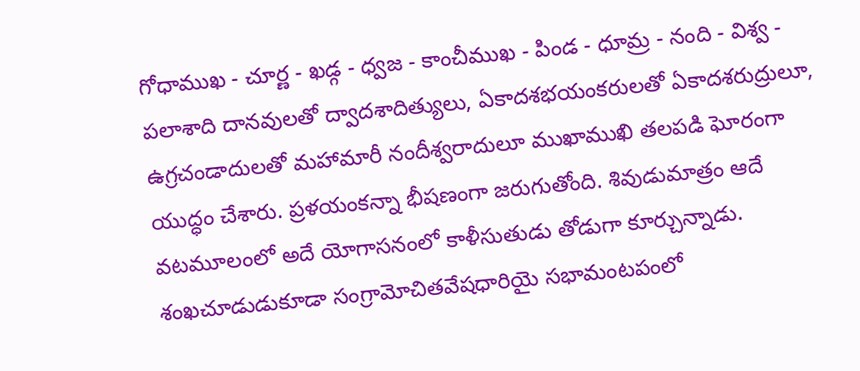గోధాముఖ - చూర్ణ - ఖడ్గ - ధ్వజ - కాంచీముఖ - పిండ - ధూమ్ర - నంది - విశ్వ - పలాశాది దానవులతో ద్వాదశాదిత్యులు, ఏకాదశభయంకరులతో ఏకాదశరుద్రులూ, ఉగ్రచండాదులతో మహామారీ నందీశ్వరాదులూ ముఖాముఖి తలపడి ఘోరంగా యుద్ధం చేశారు. ప్రళయంకన్నా భీషణంగా జరుగుతోంది. శివుడుమాత్రం ఆదే వటమూలంలో అదే యోగాసనంలో కాళీసుతుడు తోడుగా కూర్చున్నాడు.
శంఖచూడుడుకూడా సంగ్రామోచితవేషధారియై సభామంటపంలో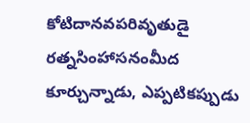కోటిదానవపరివృతుడై రత్నసింహాసనంమీద కూర్చున్నాడు, ఎప్పటికప్పుడు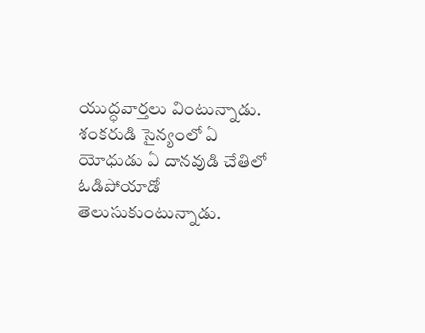యుద్ధవార్తలు వింటున్నాడు. శంకరుడి సైన్యంలో ఏ యోధుడు ఏ దానవుడి చేతిలో ఓడిపోయాడో తెలుసుకుంటున్నాడు.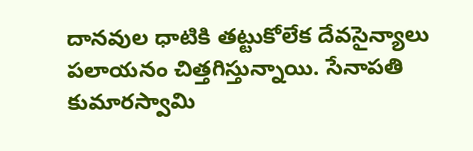దానవుల ధాటికి తట్టుకోలేక దేవసైన్యాలు పలాయనం చిత్తగిస్తున్నాయి. సేనాపతి కుమారస్వామి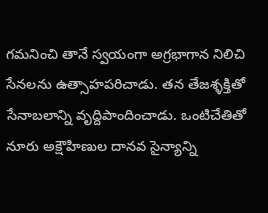గమనించి తానే స్వయంగా అగ్రభాగాన నిలిచి సేనలను ఉత్సాహపరిచాడు. తన తేజశ్ళక్తితో సేనాబలాన్ని వృద్దిపాందించాడు. ఒంటిచేతితో నూరు అక్షౌహిణుల దానవ సైన్యాన్ని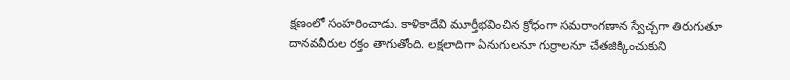క్షణంలో సంహరించాడు. కాళికాదేవి మూర్తీభవించిన క్రోధంగా సమరాంగణాన స్వేచ్చగా తిరుగుతూ దానవవీరుల రక్తం తాగుతోంది. లక్షలాదిగా ఏనుగులనూ గుర్రాలనూ చేతజిక్కించుకుని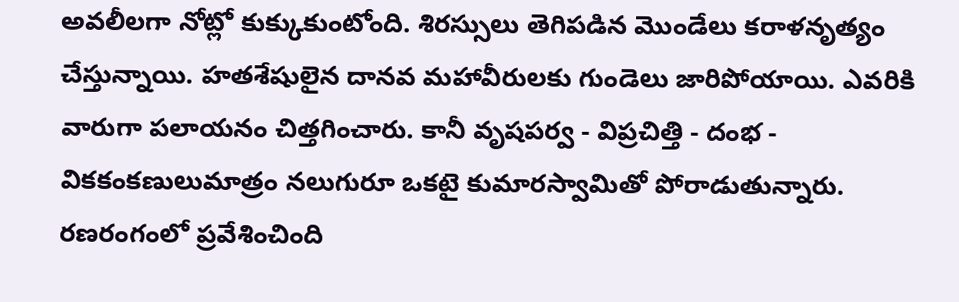అవలీలగా నోట్లో కుక్కుకుంటోంది. శిరస్సులు తెగిపడిన మొండేలు కరాళనృత్యం చేస్తున్నాయి. హతశేషులైన దానవ మహావీరులకు గుండెలు జారిపోయాయి. ఎవరికి వారుగా పలాయనం చిత్తగించారు. కానీ వృషపర్వ - విప్రచిత్తి - దంభ - వికకంకణులుమాత్రం నలుగురూ ఒకటై కుమారస్వామితో పోరాడుతున్నారు. రణరంగంలో ప్రవేశించింది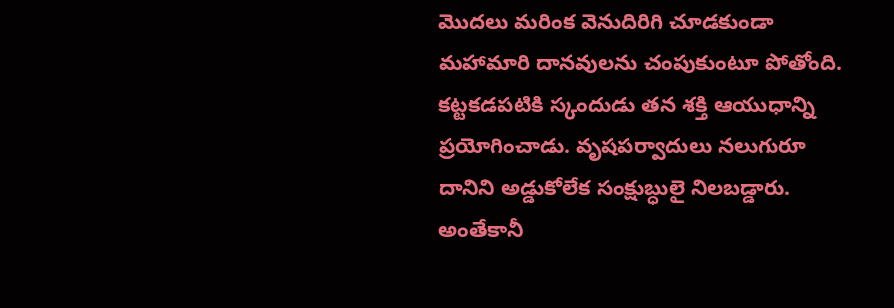మొదలు మరింక వెనుదిరిగి చూడకుండా మహామారి దానవులను చంపుకుంటూ పోతోంది.
కట్టకడపటికి స్కందుడు తన శక్తి ఆయుధాన్ని ప్రయోగించాడు. వృషపర్వాదులు నలుగురూ దానిని అడ్డుకోలేక సంక్షుబ్ధులై నిలబడ్డారు. అంతేకానీ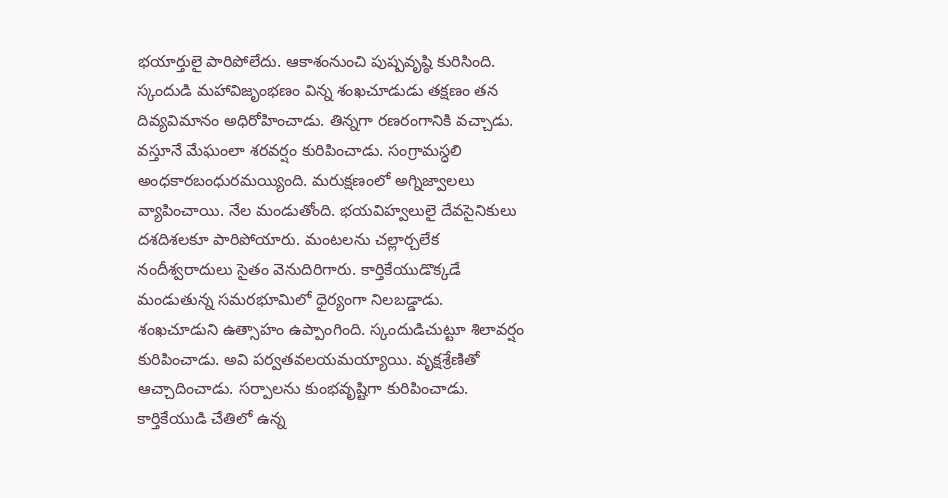భయార్తులై పారిపోలేదు. ఆకాశంనుంచి పుష్పవృష్ఠి కురిసింది.
స్కందుడి మహావిజృంభణం విన్న శంఖచూడుడు తక్షణం తన దివ్యవిమానం అధిరోహించాడు. తిన్నగా రణరంగానికి వచ్చాడు. వస్తూనే మేఘంలా శరవర్షం కురిపించాడు. సంగ్రామస్ధలి అంధకారబంధురమయ్యింది. మరుక్షణంలో అగ్నిజ్వాలలు వ్యాపించాయి. నేల మండుతోంది. భయవిహ్వలులై దేవసైనికులు దశదిశలకూ పారిపోయారు. మంటలను చల్లార్చలేక నందీశ్వరాదులు సైతం వెనుదిరిగారు. కార్తికేయుడొక్కడే మండుతున్న సమరభూమిలో ధైర్యంగా నిలబడ్డాడు.
శంఖచూడుని ఉత్సాహం ఉప్పాంగింది. స్కందుడిచుట్టూ శిలావర్షం కురిపించాడు. అవి పర్వతవలయమయ్యాయి. వృక్షశ్రేణితో ఆచ్చాదించాడు. సర్పాలను కుంభవృష్టిగా కురిపించాడు. కార్తికేయుడి చేతిలో ఉన్న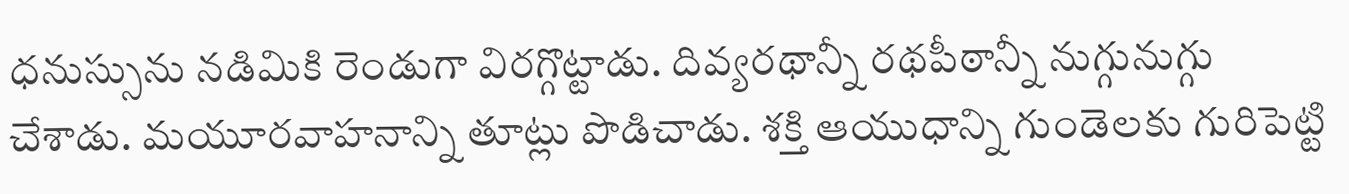ధనుస్సును నడిమికి రెండుగా విరగ్గొట్టాడు. దివ్యరథాన్నీ రథపీఠాన్నీ నుగ్గునుగ్గు చేశాడు. మయూరవాహనాన్ని తూట్లు పొడిచాడు. శక్తి ఆయుధాన్ని గుండెలకు గురిపెట్టి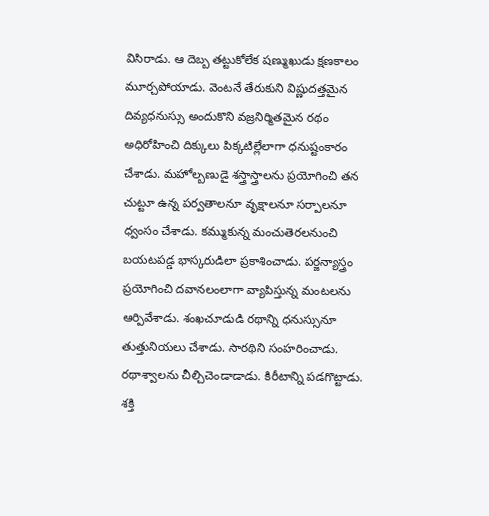విసిరాడు. ఆ దెబ్బ తట్టుకోలేక షణ్ముఖుడు క్షణకాలం మూర్చపోయాడు. వెంటనే తేరుకుని విష్ణుదత్తమైన దివ్యధనుస్సు అందుకొని వజ్రనిర్మితమైన రథం అధిరోహించి దిక్కులు పిక్కటిల్లేలాగా ధనుష్టంకారం చేశాడు. మహోల్బణుడై శస్త్రాస్త్రాలను ప్రయోగించి తన చుట్టూ ఉన్న పర్వతాలనూ వృక్షాలనూ సర్పాలనూ ధ్వంసం చేశాడు. కమ్ముకున్న మంచుతెరలనుంచి బయటపడ్డ భాస్కరుడిలా ప్రకాశించాడు. పర్జన్యాస్త్రం ప్రయోగించి దవానలంలాగా వ్యాపిస్తున్న మంటలను ఆర్పివేశాడు. శంఖచూడుడి రథాన్ని ధనుస్సునూ తుత్తునియలు చేశాడు. సారథిని సంహరించాడు. రథాశ్వాలను చీల్చిచెండాడాడు. కిరీటాన్ని పడగొట్టాడు. శక్తి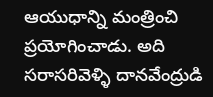ఆయుధాన్ని మంత్రించి ప్రయోగించాడు. అది సరాసరివెళ్ళి దానవేంద్రుడి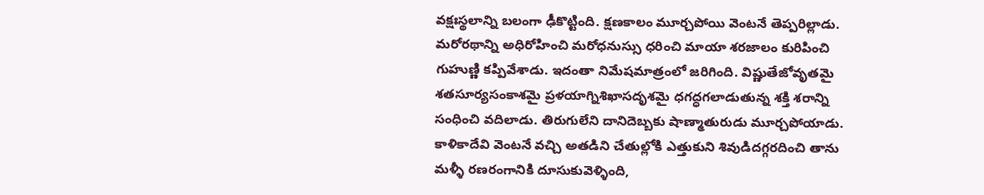వక్షఃస్థలాన్ని బలంగా ఢీకొట్టింది. క్షణకాలం మూర్చపోయి వెంటనే తెప్పరిల్లాడు. మరోరథాన్ని అధిరోహించి మరోధనుస్సు ధరించి మాయా శరజాలం కురిపించి గుహుణ్ణి కప్పివేశాడు. ఇదంతా నిమేషమాత్రంలో జరిగింది. విష్ణుతేజోవృతమై శతసూర్యసంకాశమై ప్రళయాగ్నిశిఖాసదృశమై ధగద్ధగలాడుతున్న శక్తి శరాన్ని సంధించి వదిలాడు. తిరుగులేని దానిదెబ్బకు షాణ్మాతురుడు మూర్చపోయాడు. కాళికాదేవి వెంటనే వచ్చి అతడిని చేతుల్లోకి ఎత్తుకుని శివుడిదగ్గరదించి తాను మళ్ళీ రణరంగానికి దూసుకువెళ్ళింది,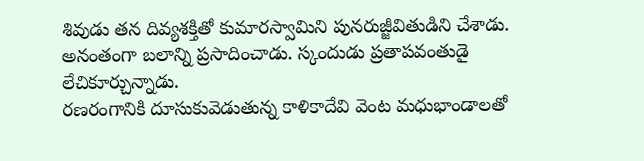శివుడు తన దివ్యశక్తితో కుమారస్వామిని పునరుజ్జీవితుడిని చేశాడు. అనంతంగా బలాన్ని ప్రసాదించాడు. స్కందుడు ప్రతాపవంతుడై లేచికూర్చున్నాడు.
రణరంగానికి దూసుకువెడుతున్న కాళికాదేవి వెంట మధుభాండాలతో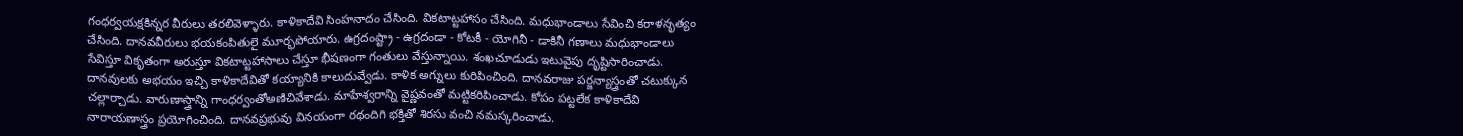గంధర్వయక్షకిన్నర వీరులు తరలివెళ్ళారు. కాళికాదేవి సింహనాదం చేసింది. వికటాట్టహాసం చేసింది. మధుభాండాలు సేవించి కరాళనృత్యం చేసింది. దానవవీరులు భయకంపితులై మూర్భపోయారు. ఉగ్రదంష్ట్రా - ఉగ్రదండా - కోటకీ - యోగినీ - డాకినీ గణాలు మధుభాండాలు సేవిస్తూ వికృతంగా అరుస్తూ వికటాట్టహాసాలు చేస్తూ భీషణంగా గంతులు వేస్తున్నాయి. శంఖచూడుడు ఇటువైపు దృష్టిసారించాడు. దానవులకు అభయం ఇచ్చి కాళికాదేవితో కయ్యానికి కాలుదువ్వేడు. కాళిక అగ్నులు కురిపించింది. దానవరాజు పర్జన్యాస్త్రంతో చటుక్కున చల్లార్చాడు. వారుణాస్త్రాన్ని గాంధర్వంతోఅణిచివేశాడు. మాహేశ్వరాన్ని వైష్ణవంతో మట్టికరిపించాడు. కోపం పట్టలేక కాళికాదేవి నారాయణాస్త్రం ప్రయోగించింది. దానవప్రభువు వినయంగా రథందిగి భక్తితో శిరసు వంచి నమస్కరించాడు.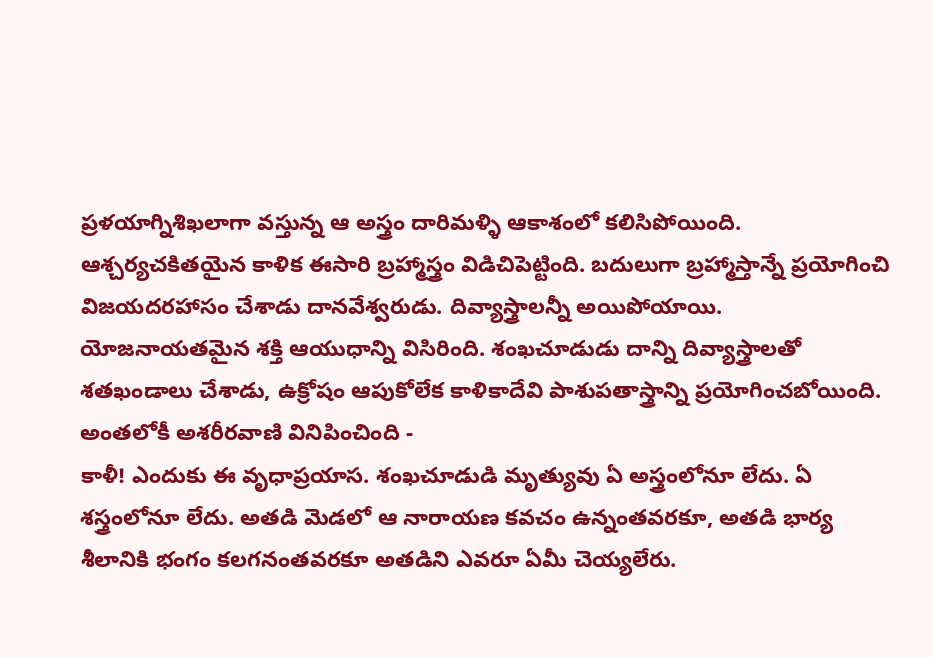ప్రళయాగ్నిశిఖలాగా వస్తున్న ఆ అస్త్రం దారిమళ్ళి ఆకాశంలో కలిసిపోయింది. ఆశ్చర్యచకితయైన కాళిక ఈసారి బ్రహ్మాస్త్రం విడిచిపెట్టింది. బదులుగా బ్రహ్మాస్తాన్నే ప్రయోగించి విజయదరహాసం చేశాడు దానవేశ్వరుడు. దివ్యాస్త్రాలన్నీ అయిపోయాయి. యోజనాయతమైన శక్తి ఆయుధాన్ని విసిరింది. శంఖచూడుడు దాన్ని దివ్యాస్త్రాలతో శతఖండాలు చేశాడు, ఉక్రోషం ఆపుకోలేక కాళికాదేవి పాశుపతాస్త్రాన్ని ప్రయోగించబోయింది. అంతలోకీ అశరీరవాణి వినిపించింది -
కాళీ! ఎందుకు ఈ వృధాప్రయాస. శంఖచూడుడి మృత్యువు ఏ అస్త్రంలోనూ లేదు. ఏ శస్త్రంలోనూ లేదు. అతడి మెడలో ఆ నారాయణ కవచం ఉన్నంతవరకూ, అతడి భార్య శీలానికి భంగం కలగనంతవరకూ అతడిని ఎవరూ ఏమీ చెయ్యలేరు.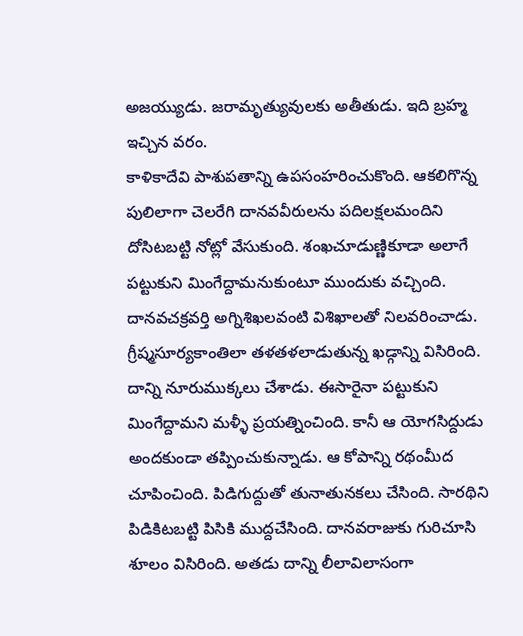అజయ్యుడు. జరామృత్యువులకు అతీతుడు. ఇది బ్రహ్మ ఇచ్చిన వరం.
కాళికాదేవి పాశుపతాన్ని ఉపసంహరించుకొంది. ఆకలిగొన్న పులిలాగా చెలరేగి దానవవీరులను పదిలక్షలమందిని దోసిటబట్టి నోట్లో వేసుకుంది. శంఖచూడుణ్ణికూడా అలాగే పట్టుకుని మింగేద్దామనుకుంటూ ముందుకు వచ్చింది. దానవచక్రవర్తి అగ్నిశిఖలవంటి విశిఖాలతో నిలవరించాడు. గ్రీష్మసూర్యకాంతిలా తళతళలాడుతున్న ఖడ్గాన్ని విసిరింది. దాన్ని నూరుముక్కలు చేశాడు. ఈసారైనా పట్టుకుని మింగేద్దామని మళ్ళీ ప్రయత్నించింది. కానీ ఆ యోగసిద్దుడు అందకుండా తప్పించుకున్నాడు. ఆ కోపాన్ని రథంమీద చూపించింది. పిడిగుద్దుతో తునాతునకలు చేసింది. సారథిని పిడికిటబట్టి పిసికి ముద్దచేసింది. దానవరాజుకు గురిచూసి శూలం విసిరింది. అతడు దాన్ని లీలావిలాసంగా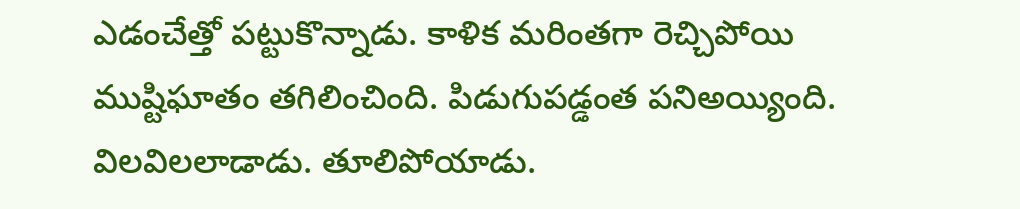ఎడంచేత్తో పట్టుకొన్నాడు. కాళిక మరింతగా రెచ్చిపోయి ముష్టిఘాతం తగిలించింది. పిడుగుపడ్డంత పనిఅయ్యింది. విలవిలలాడాడు. తూలిపోయాడు.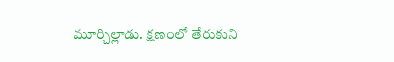మూర్చిల్లాడు. క్షణంలో తేరుకుని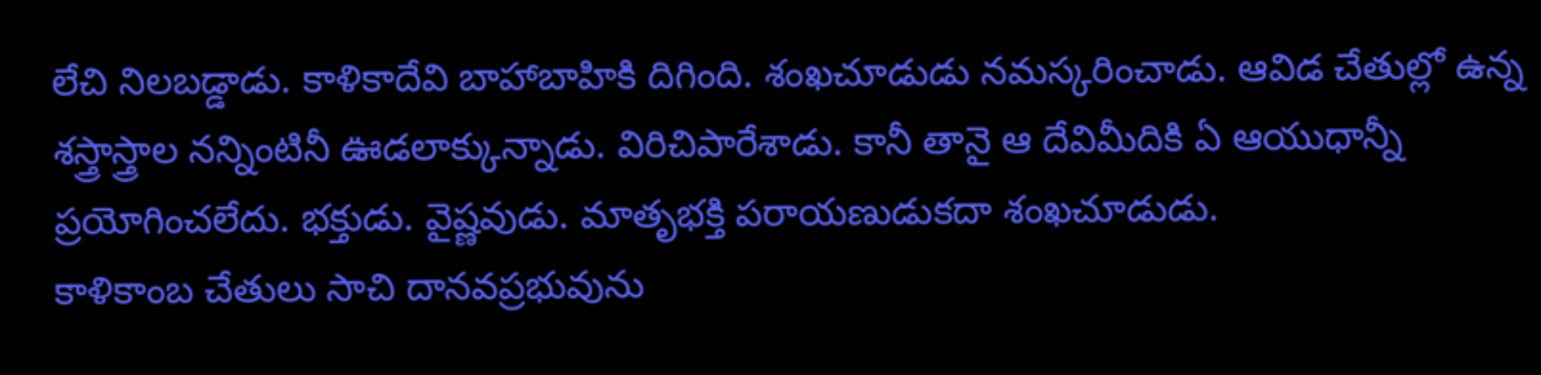లేచి నిలబడ్డాడు. కాళికాదేవి బాహాబాహికి దిగింది. శంఖచూడుడు నమస్కరించాడు. ఆవిడ చేతుల్లో ఉన్న శస్త్రాస్త్రాల నన్నింటినీ ఊడలాక్కున్నాడు. విరిచిపారేశాడు. కానీ తానై ఆ దేవిమీదికి ఏ ఆయుధాన్నీ ప్రయోగించలేదు. భక్తుడు. వైష్ణవుడు. మాతృభక్తి పరాయణుడుకదా శంఖచూడుడు.
కాళికాంబ చేతులు సాచి దానవప్రభువును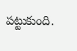పట్టుకుంది.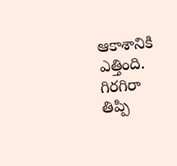ఆకాశానికి ఎత్తింది. గిరగిరా తిప్పి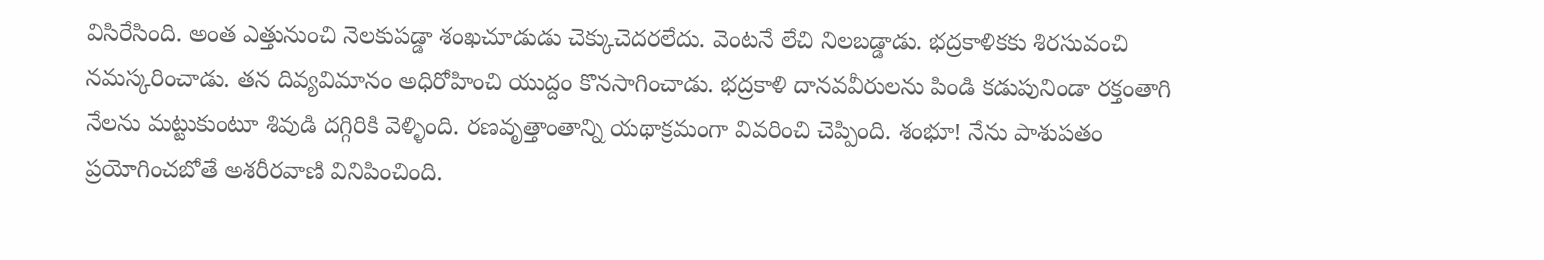విసిరేసింది. అంత ఎత్తునుంచి నెలకుపడ్డా శంఖచూడుడు చెక్కుచెదరలేదు. వెంటనే లేచి నిలబడ్డాడు. భద్రకాళికకు శిరసువంచి నమస్కరించాడు. తన దివ్యవిమానం అధిరోహించి యుద్దం కొనసాగించాడు. భద్రకాళి దానవవీరులను పిండి కడుపునిండా రక్తంతాగి నేలను మట్టుకుంటూ శివుడి దగ్గిరికి వెళ్ళింది. రణవృత్తాంతాన్ని యథాక్రమంగా వివరించి చెప్పింది. శంభూ! నేను పాశుపతం ప్రయోగించబోతే అశరీరవాణి వినిపించింది.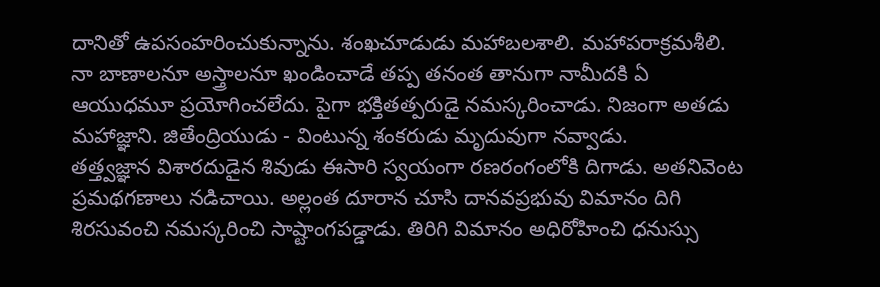దానితో ఉపసంహరించుకున్నాను. శంఖచూడుడు మహాబలశాలి. మహాపరాక్రమశీలి. నా బాణాలనూ అస్త్రాలనూ ఖండించాడే తప్ప తనంత తానుగా నామీదకి ఏ ఆయుధమూ ప్రయోగించలేదు. పైగా భక్తితత్పరుడై నమస్కరించాడు. నిజంగా అతడు మహాజ్ఞాని. జితేంద్రియుడు - వింటున్న శంకరుడు మృదువుగా నవ్వాడు.
తత్త్వజ్ఞాన విశారదుడైన శివుడు ఈసారి స్వయంగా రణరంగంలోకి దిగాడు. అతనివెంట ప్రమథగణాలు నడిచాయి. అల్లంత దూరాన చూసి దానవప్రభువు విమానం దిగి శిరసువంచి నమస్కరించి సాష్టాంగపడ్డాడు. తిరిగి విమానం అధిరోహించి ధనుస్సు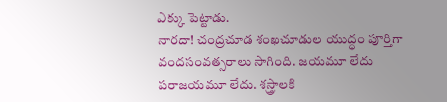ఎక్కు పెట్టాడు.
నారదా! చంద్రచూడ శంఖచూడుల యుద్ధం పూర్తిగా వందసంవత్సరాలు సాగింది. జయమూ లేదు పరాజయమూ లేదు. శస్త్రాలకి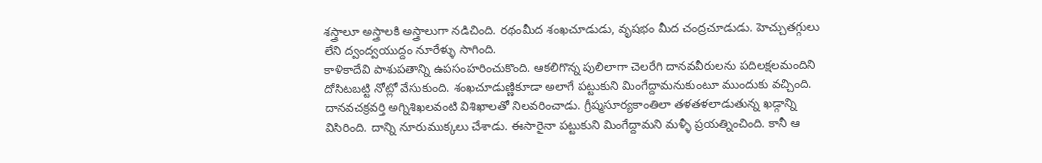శస్త్రాలూ అస్త్రాలకి అస్త్రాలుగా నడిచింది. రథంమీద శంఖచూడుడు, వృషభం మీద చంద్రచూడుడు. హెచ్చుతగ్గులు లేని ద్వంద్వయుద్దం నూరేళ్ళు సాగింది.
కాళికాదేవి పాశుపతాన్ని ఉపసంహరించుకొంది. ఆకలిగొన్న పులిలాగా చెలరేగి దానవవీరులను పదిలక్షలమందిని దోసిటబట్టి నోట్లో వేసుకుంది. శంఖచూడుణ్ణికూడా అలాగే పట్టుకుని మింగేద్దామనుకుంటూ ముందుకు వచ్చింది. దానవచక్రవర్తి అగ్నిశిఖలవంటి విశిఖాలతో నిలవరించాడు. గ్రీష్మసూర్యకాంతిలా తళతళలాడుతున్న ఖడ్గాన్ని విసిరింది. దాన్ని నూరుముక్కలు చేశాడు. ఈసారైనా పట్టుకుని మింగేద్దామని మళ్ళీ ప్రయత్నించింది. కానీ ఆ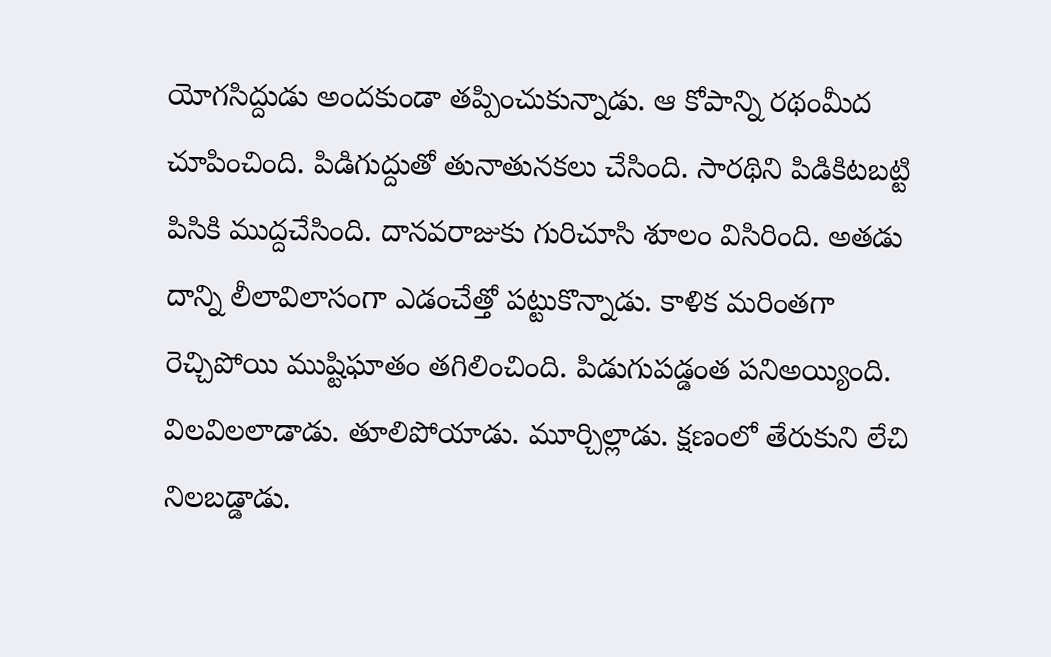యోగసిద్దుడు అందకుండా తప్పించుకున్నాడు. ఆ కోపాన్ని రథంమీద చూపించింది. పిడిగుద్దుతో తునాతునకలు చేసింది. సారథిని పిడికిటబట్టి పిసికి ముద్దచేసింది. దానవరాజుకు గురిచూసి శూలం విసిరింది. అతడు దాన్ని లీలావిలాసంగా ఎడంచేత్తో పట్టుకొన్నాడు. కాళిక మరింతగా రెచ్చిపోయి ముష్టిఘాతం తగిలించింది. పిడుగుపడ్డంత పనిఅయ్యింది. విలవిలలాడాడు. తూలిపోయాడు. మూర్చిల్లాడు. క్షణంలో తేరుకుని లేచి నిలబడ్డాడు.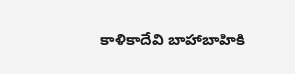కాళికాదేవి బాహాబాహికి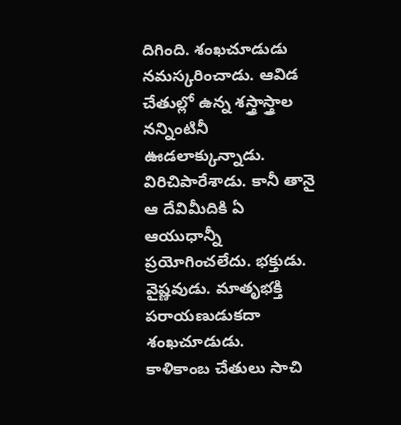దిగింది. శంఖచూడుడు నమస్కరించాడు. ఆవిడ చేతుల్లో ఉన్న శస్త్రాస్త్రాల నన్నింటినీ ఊడలాక్కున్నాడు. విరిచిపారేశాడు. కానీ తానై ఆ దేవిమీదికి ఏ ఆయుధాన్నీ ప్రయోగించలేదు. భక్తుడు. వైష్ణవుడు. మాతృభక్తి పరాయణుడుకదా శంఖచూడుడు.
కాళికాంబ చేతులు సాచి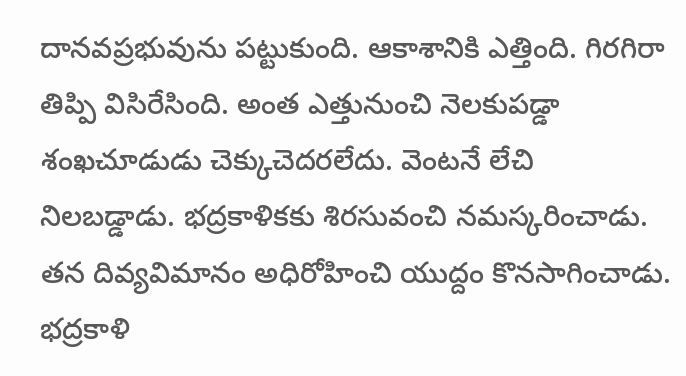దానవప్రభువును పట్టుకుంది. ఆకాశానికి ఎత్తింది. గిరగిరా తిప్పి విసిరేసింది. అంత ఎత్తునుంచి నెలకుపడ్డా శంఖచూడుడు చెక్కుచెదరలేదు. వెంటనే లేచి నిలబడ్డాడు. భద్రకాళికకు శిరసువంచి నమస్కరించాడు. తన దివ్యవిమానం అధిరోహించి యుద్దం కొనసాగించాడు. భద్రకాళి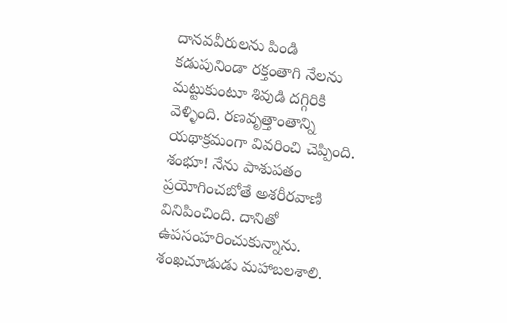దానవవీరులను పిండి కడుపునిండా రక్తంతాగి నేలను మట్టుకుంటూ శివుడి దగ్గిరికి వెళ్ళింది. రణవృత్తాంతాన్ని యథాక్రమంగా వివరించి చెప్పింది. శంభూ! నేను పాశుపతం ప్రయోగించబోతే అశరీరవాణి వినిపించింది. దానితో ఉపసంహరించుకున్నాను. శంఖచూడుడు మహాబలశాలి.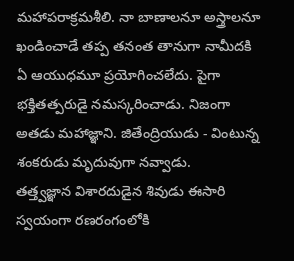మహాపరాక్రమశీలి. నా బాణాలనూ అస్త్రాలనూ ఖండించాడే తప్ప తనంత తానుగా నామీదకి ఏ ఆయుధమూ ప్రయోగించలేదు. పైగా భక్తితత్పరుడై నమస్కరించాడు. నిజంగా అతడు మహాజ్ఞాని. జితేంద్రియుడు - వింటున్న శంకరుడు మృదువుగా నవ్వాడు.
తత్త్వజ్ఞాన విశారదుడైన శివుడు ఈసారి స్వయంగా రణరంగంలోకి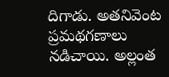దిగాడు. అతనివెంట ప్రమథగణాలు నడిచాయి. అల్లంత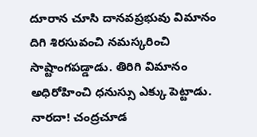దూరాన చూసి దానవప్రభువు విమానం దిగి శిరసువంచి నమస్కరించి సాష్టాంగపడ్డాడు. తిరిగి విమానం అధిరోహించి ధనుస్సు ఎక్కు పెట్టాడు.
నారదా! చంద్రచూడ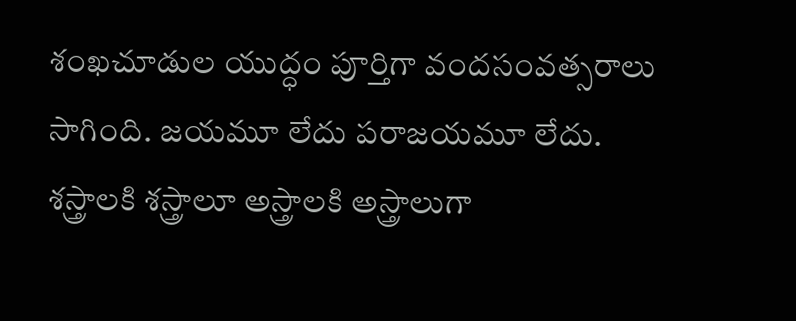శంఖచూడుల యుద్ధం పూర్తిగా వందసంవత్సరాలు సాగింది. జయమూ లేదు పరాజయమూ లేదు. శస్త్రాలకి శస్త్రాలూ అస్త్రాలకి అస్త్రాలుగా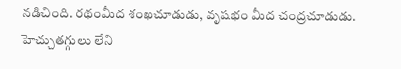నడిచింది. రథంమీద శంఖచూడుడు, వృషభం మీద చంద్రచూడుడు. హెచ్చుతగ్గులు లేని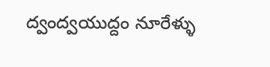ద్వంద్వయుద్దం నూరేళ్ళు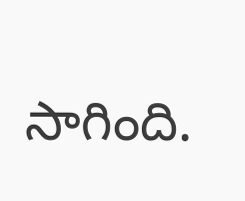సాగింది.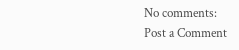No comments:
Post a Comment